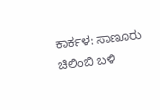ಕಾರ್ಕಳ: ಸಾಣೂರು ಚಿಲಿಂಬಿ ಬಳಿ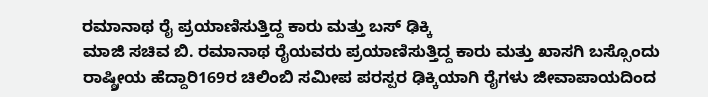ರಮಾನಾಥ ರೈ ಪ್ರಯಾಣಿಸುತ್ತಿದ್ದ ಕಾರು ಮತ್ತು ಬಸ್ ಢಿಕ್ಕಿ
ಮಾಜಿ ಸಚಿವ ಬಿ. ರಮಾನಾಥ ರೈಯವರು ಪ್ರಯಾಣಿಸುತ್ತಿದ್ದ ಕಾರು ಮತ್ತು ಖಾಸಗಿ ಬಸ್ಸೊಂದು ರಾಷ್ಠ್ರೀಯ ಹೆದ್ದಾರಿ169ರ ಚಿಲಿಂಬಿ ಸಮೀಪ ಪರಸ್ಪರ ಢಿಕ್ಕಿಯಾಗಿ ರೈಗಳು ಜೀವಾಪಾಯದಿಂದ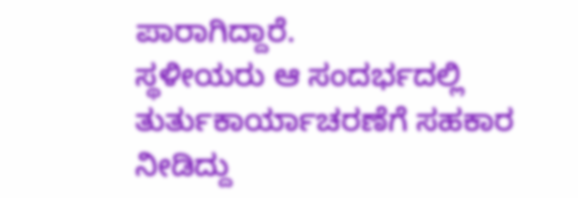ಪಾರಾಗಿದ್ದಾರೆ.
ಸ್ಥಳೀಯರು ಆ ಸಂದರ್ಭದಲ್ಲಿ ತುರ್ತುಕಾರ್ಯಾಚರಣೆಗೆ ಸಹಕಾರ ನೀಡಿದ್ದು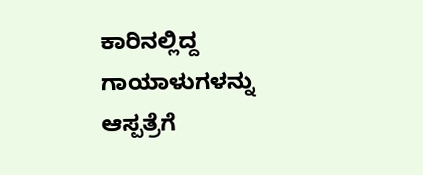ಕಾರಿನಲ್ಲಿದ್ದ ಗಾಯಾಳುಗಳನ್ನು ಆಸ್ಪತ್ರೆಗೆ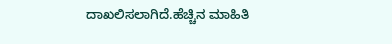ದಾಖಲಿಸಲಾಗಿದೆ.ಹೆಚ್ಚಿನ ಮಾಹಿತಿ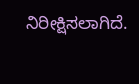ನಿರೀಕ್ಷಿಸಲಾಗಿದೆ.